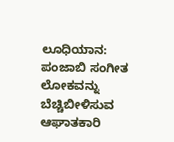ಲೂಧಿಯಾನ: ಪಂಜಾಬಿ ಸಂಗೀತ ಲೋಕವನ್ನು ಬೆಚ್ಚಿಬೀಳಿಸುವ ಆಘಾತಕಾರಿ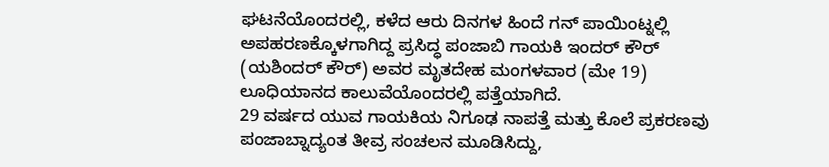ಘಟನೆಯೊಂದರಲ್ಲಿ, ಕಳೆದ ಆರು ದಿನಗಳ ಹಿಂದೆ ಗನ್ ಪಾಯಿಂಟ್ನಲ್ಲಿ ಅಪಹರಣಕ್ಕೊಳಗಾಗಿದ್ದ ಪ್ರಸಿದ್ಧ ಪಂಜಾಬಿ ಗಾಯಕಿ ಇಂದರ್ ಕೌರ್ (ಯಶಿಂದರ್ ಕೌರ್) ಅವರ ಮೃತದೇಹ ಮಂಗಳವಾರ (ಮೇ 19) ಲೂಧಿಯಾನದ ಕಾಲುವೆಯೊಂದರಲ್ಲಿ ಪತ್ತೆಯಾಗಿದೆ.
29 ವರ್ಷದ ಯುವ ಗಾಯಕಿಯ ನಿಗೂಢ ನಾಪತ್ತೆ ಮತ್ತು ಕೊಲೆ ಪ್ರಕರಣವು ಪಂಜಾಬ್ನಾದ್ಯಂತ ತೀವ್ರ ಸಂಚಲನ ಮೂಡಿಸಿದ್ದು,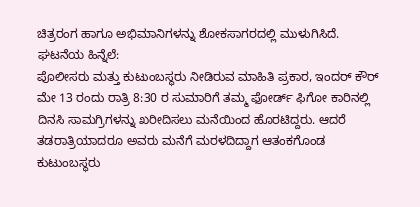ಚಿತ್ರರಂಗ ಹಾಗೂ ಅಭಿಮಾನಿಗಳನ್ನು ಶೋಕಸಾಗರದಲ್ಲಿ ಮುಳುಗಿಸಿದೆ.
ಘಟನೆಯ ಹಿನ್ನೆಲೆ:
ಪೊಲೀಸರು ಮತ್ತು ಕುಟುಂಬಸ್ಥರು ನೀಡಿರುವ ಮಾಹಿತಿ ಪ್ರಕಾರ, ಇಂದರ್ ಕೌರ್ ಮೇ 13 ರಂದು ರಾತ್ರಿ 8:30 ರ ಸುಮಾರಿಗೆ ತಮ್ಮ ಫೋರ್ಡ್ ಫಿಗೋ ಕಾರಿನಲ್ಲಿ ದಿನಸಿ ಸಾಮಗ್ರಿಗಳನ್ನು ಖರೀದಿಸಲು ಮನೆಯಿಂದ ಹೊರಟಿದ್ದರು. ಆದರೆ ತಡರಾತ್ರಿಯಾದರೂ ಅವರು ಮನೆಗೆ ಮರಳದಿದ್ದಾಗ ಆತಂಕಗೊಂಡ ಕುಟುಂಬಸ್ಥರು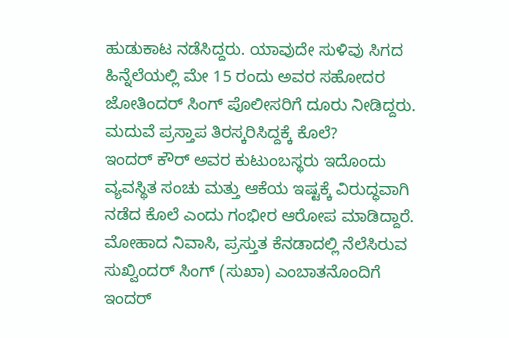ಹುಡುಕಾಟ ನಡೆಸಿದ್ದರು. ಯಾವುದೇ ಸುಳಿವು ಸಿಗದ ಹಿನ್ನೆಲೆಯಲ್ಲಿ ಮೇ 15 ರಂದು ಅವರ ಸಹೋದರ ಜೋತಿಂದರ್ ಸಿಂಗ್ ಪೊಲೀಸರಿಗೆ ದೂರು ನೀಡಿದ್ದರು.
ಮದುವೆ ಪ್ರಸ್ತಾಪ ತಿರಸ್ಕರಿಸಿದ್ದಕ್ಕೆ ಕೊಲೆ?
ಇಂದರ್ ಕೌರ್ ಅವರ ಕುಟುಂಬಸ್ಥರು ಇದೊಂದು ವ್ಯವಸ್ಥಿತ ಸಂಚು ಮತ್ತು ಆಕೆಯ ಇಷ್ಟಕ್ಕೆ ವಿರುದ್ಧವಾಗಿ ನಡೆದ ಕೊಲೆ ಎಂದು ಗಂಭೀರ ಆರೋಪ ಮಾಡಿದ್ದಾರೆ. ಮೋಹಾದ ನಿವಾಸಿ, ಪ್ರಸ್ತುತ ಕೆನಡಾದಲ್ಲಿ ನೆಲೆಸಿರುವ ಸುಖ್ವಿಂದರ್ ಸಿಂಗ್ (ಸುಖಾ) ಎಂಬಾತನೊಂದಿಗೆ ಇಂದರ್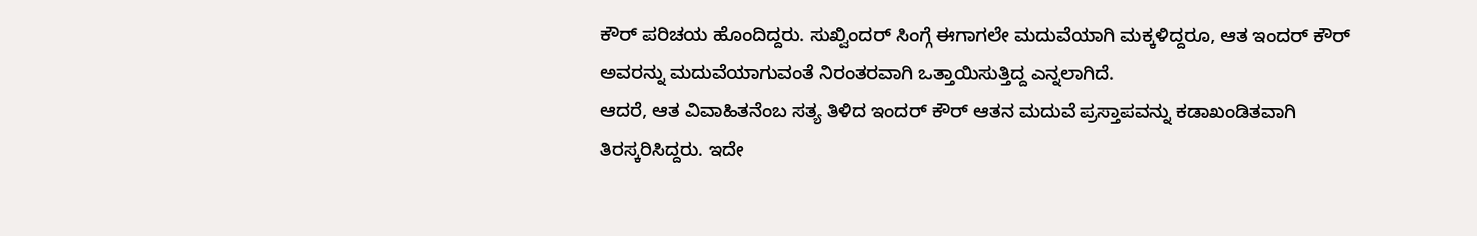ಕೌರ್ ಪರಿಚಯ ಹೊಂದಿದ್ದರು. ಸುಖ್ವಿಂದರ್ ಸಿಂಗ್ಗೆ ಈಗಾಗಲೇ ಮದುವೆಯಾಗಿ ಮಕ್ಕಳಿದ್ದರೂ, ಆತ ಇಂದರ್ ಕೌರ್ ಅವರನ್ನು ಮದುವೆಯಾಗುವಂತೆ ನಿರಂತರವಾಗಿ ಒತ್ತಾಯಿಸುತ್ತಿದ್ದ ಎನ್ನಲಾಗಿದೆ.
ಆದರೆ, ಆತ ವಿವಾಹಿತನೆಂಬ ಸತ್ಯ ತಿಳಿದ ಇಂದರ್ ಕೌರ್ ಆತನ ಮದುವೆ ಪ್ರಸ್ತಾಪವನ್ನು ಕಡಾಖಂಡಿತವಾಗಿ ತಿರಸ್ಕರಿಸಿದ್ದರು. ಇದೇ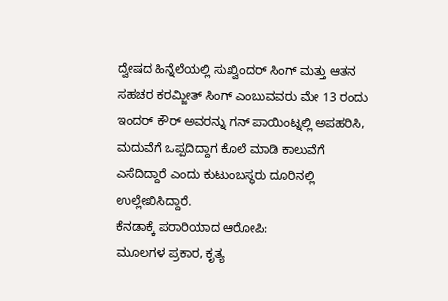ದ್ವೇಷದ ಹಿನ್ನೆಲೆಯಲ್ಲಿ ಸುಖ್ವಿಂದರ್ ಸಿಂಗ್ ಮತ್ತು ಆತನ ಸಹಚರ ಕರಮ್ಜೀತ್ ಸಿಂಗ್ ಎಂಬುವವರು ಮೇ 13 ರಂದು ಇಂದರ್ ಕೌರ್ ಅವರನ್ನು ಗನ್ ಪಾಯಿಂಟ್ನಲ್ಲಿ ಅಪಹರಿಸಿ, ಮದುವೆಗೆ ಒಪ್ಪದಿದ್ದಾಗ ಕೊಲೆ ಮಾಡಿ ಕಾಲುವೆಗೆ ಎಸೆದಿದ್ದಾರೆ ಎಂದು ಕುಟುಂಬಸ್ಥರು ದೂರಿನಲ್ಲಿ ಉಲ್ಲೇಖಿಸಿದ್ದಾರೆ.
ಕೆನಡಾಕ್ಕೆ ಪರಾರಿಯಾದ ಆರೋಪಿ:
ಮೂಲಗಳ ಪ್ರಕಾರ, ಕೃತ್ಯ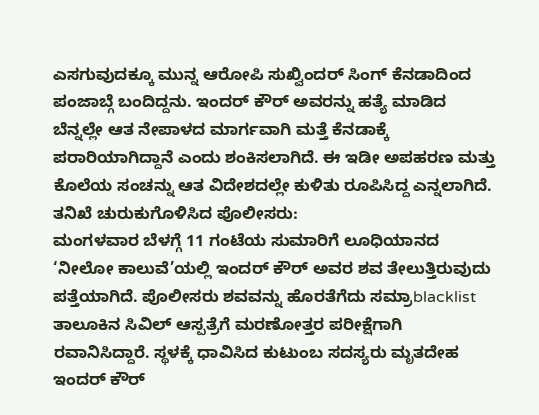ಎಸಗುವುದಕ್ಕೂ ಮುನ್ನ ಆರೋಪಿ ಸುಖ್ವಿಂದರ್ ಸಿಂಗ್ ಕೆನಡಾದಿಂದ ಪಂಜಾಬ್ಗೆ ಬಂದಿದ್ದನು. ಇಂದರ್ ಕೌರ್ ಅವರನ್ನು ಹತ್ಯೆ ಮಾಡಿದ ಬೆನ್ನಲ್ಲೇ ಆತ ನೇಪಾಳದ ಮಾರ್ಗವಾಗಿ ಮತ್ತೆ ಕೆನಡಾಕ್ಕೆ ಪರಾರಿಯಾಗಿದ್ದಾನೆ ಎಂದು ಶಂಕಿಸಲಾಗಿದೆ. ಈ ಇಡೀ ಅಪಹರಣ ಮತ್ತು ಕೊಲೆಯ ಸಂಚನ್ನು ಆತ ವಿದೇಶದಲ್ಲೇ ಕುಳಿತು ರೂಪಿಸಿದ್ದ ಎನ್ನಲಾಗಿದೆ.
ತನಿಖೆ ಚುರುಕುಗೊಳಿಸಿದ ಪೊಲೀಸರು:
ಮಂಗಳವಾರ ಬೆಳಗ್ಗೆ 11 ಗಂಟೆಯ ಸುಮಾರಿಗೆ ಲೂಧಿಯಾನದ ‘ನೀಲೋ ಕಾಲುವೆ’ಯಲ್ಲಿ ಇಂದರ್ ಕೌರ್ ಅವರ ಶವ ತೇಲುತ್ತಿರುವುದು ಪತ್ತೆಯಾಗಿದೆ. ಪೊಲೀಸರು ಶವವನ್ನು ಹೊರತೆಗೆದು ಸಮ್ರಾblacklist ತಾಲೂಕಿನ ಸಿವಿಲ್ ಆಸ್ಪತ್ರೆಗೆ ಮರಣೋತ್ತರ ಪರೀಕ್ಷೆಗಾಗಿ ರವಾನಿಸಿದ್ದಾರೆ. ಸ್ಥಳಕ್ಕೆ ಧಾವಿಸಿದ ಕುಟುಂಬ ಸದಸ್ಯರು ಮೃತದೇಹ ಇಂದರ್ ಕೌರ್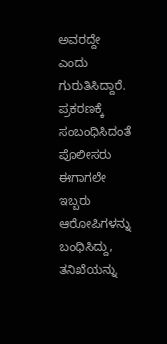ಅವರದ್ದೇ ಎಂದು ಗುರುತಿಸಿದ್ದಾರೆ.
ಪ್ರಕರಣಕ್ಕೆ ಸಂಬಂಧಿಸಿದಂತೆ ಪೊಲೀಸರು ಈಗಾಗಲೇ ಇಬ್ಬರು ಆರೋಪಿಗಳನ್ನು ಬಂಧಿಸಿದ್ದು, ತನಿಖೆಯನ್ನು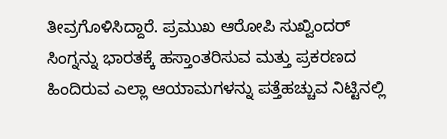ತೀವ್ರಗೊಳಿಸಿದ್ದಾರೆ. ಪ್ರಮುಖ ಆರೋಪಿ ಸುಖ್ವಿಂದರ್ ಸಿಂಗ್ನನ್ನು ಭಾರತಕ್ಕೆ ಹಸ್ತಾಂತರಿಸುವ ಮತ್ತು ಪ್ರಕರಣದ ಹಿಂದಿರುವ ಎಲ್ಲಾ ಆಯಾಮಗಳನ್ನು ಪತ್ತೆಹಚ್ಚುವ ನಿಟ್ಟಿನಲ್ಲಿ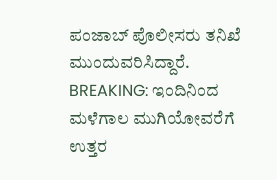ಪಂಜಾಬ್ ಪೊಲೀಸರು ತನಿಖೆ ಮುಂದುವರಿಸಿದ್ದಾರೆ.
BREAKING: ಇಂದಿನಿಂದ ಮಳೆಗಾಲ ಮುಗಿಯೋವರೆಗೆ ಉತ್ತರ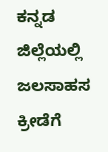ಕನ್ನಡ ಜಿಲ್ಲೆಯಲ್ಲಿ ಜಲಸಾಹಸ ಕ್ರೀಡೆಗೆ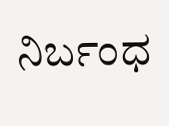ನಿರ್ಬಂಧ